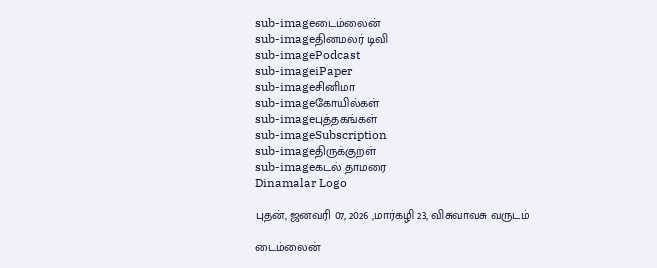sub-imageடைம்லைன்
sub-imageதினமலர் டிவி
sub-imagePodcast
sub-imageiPaper
sub-imageசினிமா
sub-imageகோயில்கள்
sub-imageபுத்தகங்கள்
sub-imageSubscription
sub-imageதிருக்குறள்
sub-imageகடல் தாமரை
Dinamalar Logo

புதன், ஜனவரி 07, 2026 ,மார்கழி 23, விசுவாவசு வருடம்

டைம்லைன்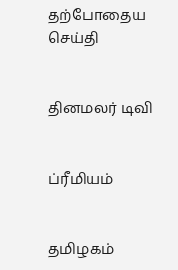தற்போதைய செய்தி


தினமலர் டிவி


ப்ரீமியம்


தமிழகம்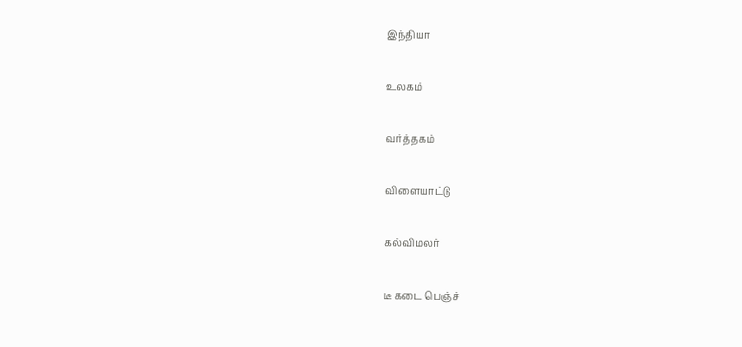இந்தியா


உலகம்


வர்த்தகம்


விளையாட்டு


கல்விமலர்


டீ கடை பெஞ்ச்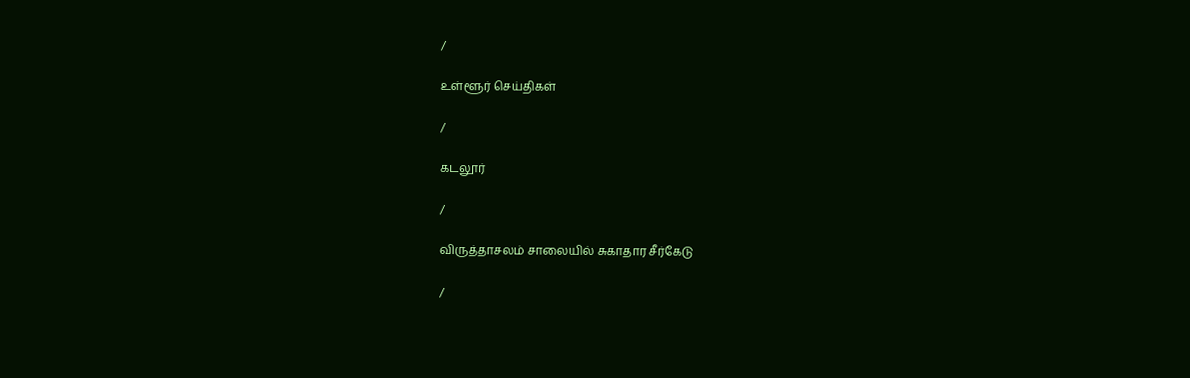/

உள்ளூர் செய்திகள்

/

கடலூர்

/

விருத்தாசலம் சாலையில் சுகாதார சீர்கேடு

/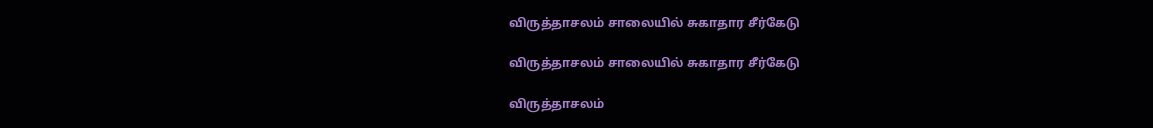விருத்தாசலம் சாலையில் சுகாதார சீர்கேடு

விருத்தாசலம் சாலையில் சுகாதார சீர்கேடு

விருத்தாசலம்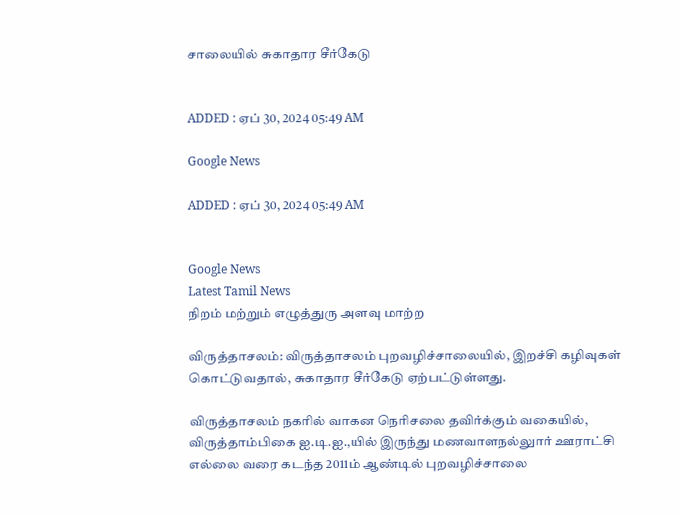சாலையில் சுகாதார சீர்கேடு


ADDED : ஏப் 30, 2024 05:49 AM

Google News

ADDED : ஏப் 30, 2024 05:49 AM


Google News
Latest Tamil News
நிறம் மற்றும் எழுத்துரு அளவு மாற்ற

விருத்தாசலம்: விருத்தாசலம் புறவழிச்சாலையில், இறச்சி கழிவுகள் கொட்டுவதால், சுகாதார சீர்கேடு ஏற்பட்டுள்ளது.

விருத்தாசலம் நகரில் வாகன நெரிசலை தவிர்க்கும் வகையில், விருத்தாம்பிகை ஐ.டி.ஐ.,யில் இருந்து மணவாளநல்லுார் ஊராட்சி எல்லை வரை கடந்த 2011ம் ஆண்டில் புறவழிச்சாலை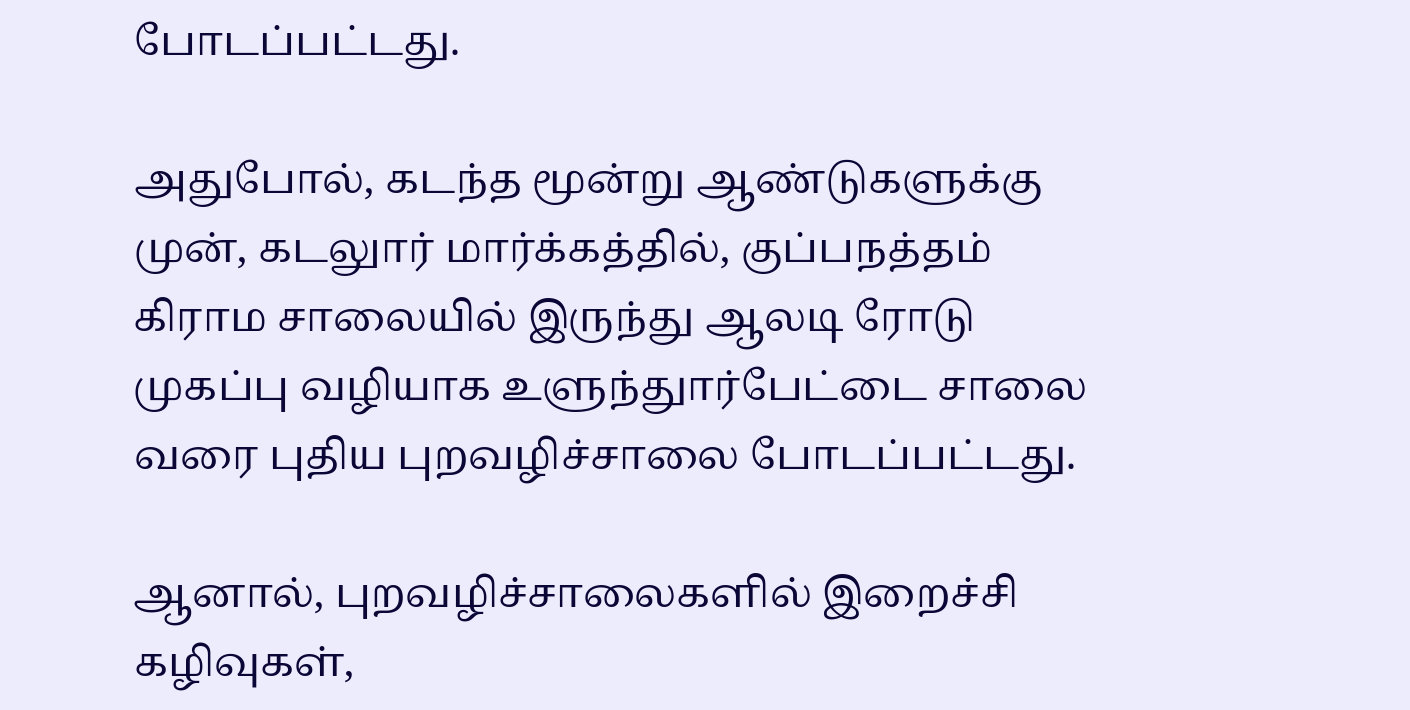போடப்பட்டது.

அதுபோல், கடந்த மூன்று ஆண்டுகளுக்கு முன், கடலுார் மார்க்கத்தில், குப்பநத்தம் கிராம சாலையில் இருந்து ஆலடி ரோடு முகப்பு வழியாக உளுந்துார்பேட்டை சாலை வரை புதிய புறவழிச்சாலை போடப்பட்டது.

ஆனால், புறவழிச்சாலைகளில் இறைச்சி கழிவுகள்,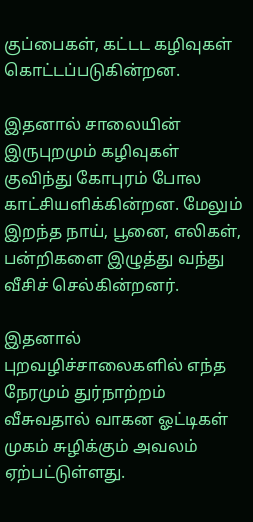குப்பைகள், கட்டட கழிவுகள் கொட்டப்படுகின்றன.

இதனால் சாலையின் இருபுறமும் கழிவுகள் குவிந்து கோபுரம் போல காட்சியளிக்கின்றன. மேலும் இறந்த நாய், பூனை, எலிகள், பன்றிகளை இழுத்து வந்து வீசிச் செல்கின்றனர்.

இதனால் புறவழிச்சாலைகளில் எந்த நேரமும் துர்நாற்றம் வீசுவதால் வாகன ஓட்டிகள் முகம் சுழிக்கும் அவலம் ஏற்பட்டுள்ளது.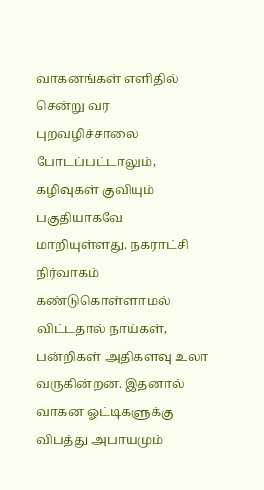வாகனங்கள் எளிதில் சென்று வர புறவழிச்சாலை போடப்பட்டாலும், கழிவுகள் குவியும் பகுதியாகவே மாறியுள்ளது. நகராட்சி நிர்வாகம் கண்டுகொள்ளாமல் விட்டதால் நாய்கள், பன்றிகள் அதிகளவு உலா வருகின்றன. இதனால் வாகன ஓட்டிகளுக்கு விபத்து அபாயமும்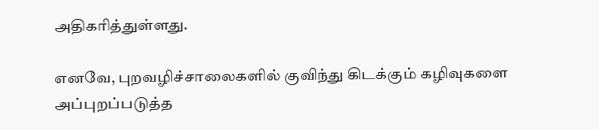அதிகரித்துள்ளது.

எனவே, புறவழிச்சாலைகளில் குவிந்து கிடக்கும் கழிவுகளை அப்புறப்படுத்த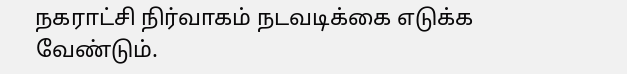நகராட்சி நிர்வாகம் நடவடிக்கை எடுக்க வேண்டும்.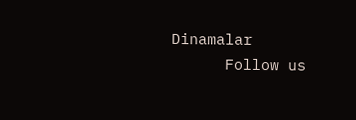Dinamalar
      Follow us